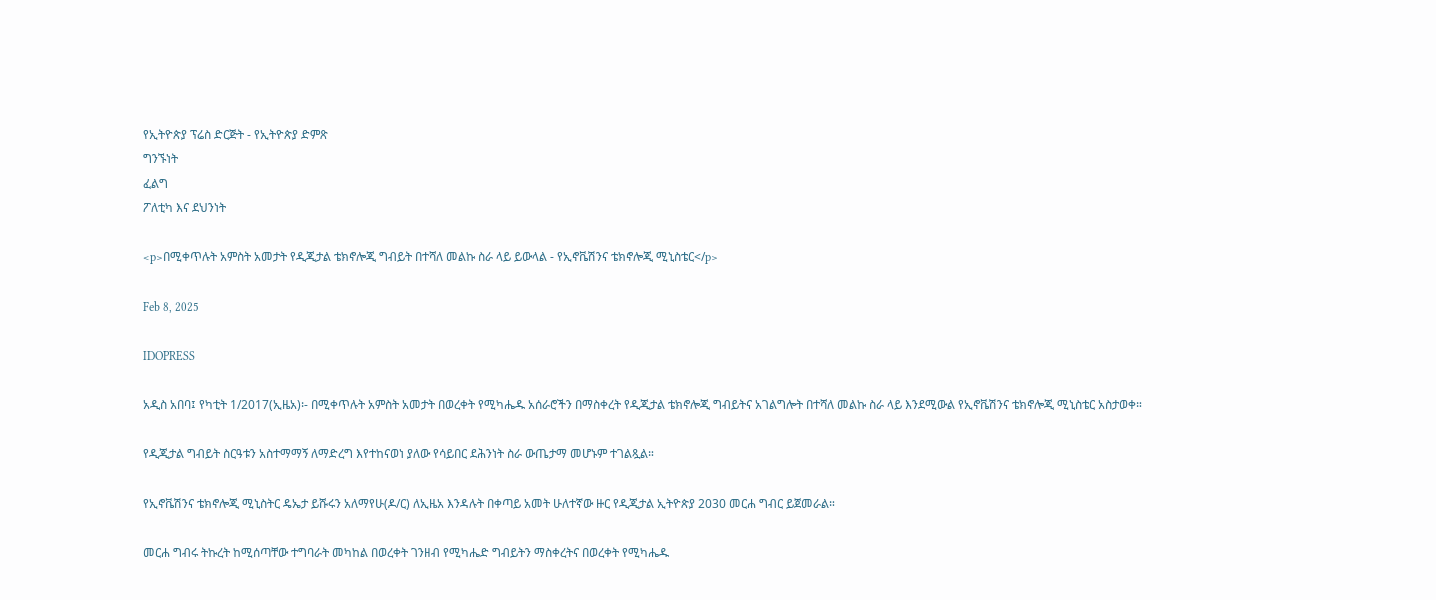የኢትዮጵያ ፕሬስ ድርጅት - የኢትዮጵያ ድምጽ
ግንኙነት
ፈልግ
ፖለቲካ እና ደህንነት

<p>በሚቀጥሉት አምስት አመታት የዲጂታል ቴክኖሎጂ ግብይት በተሻለ መልኩ ስራ ላይ ይውላል - የኢኖቬሽንና ቴክኖሎጂ ሚኒስቴር</p>

Feb 8, 2025

IDOPRESS

አዲስ አበባ፤ የካቲት 1/2017(ኢዜአ)፡- በሚቀጥሉት አምስት አመታት በወረቀት የሚካሔዱ አሰራሮችን በማስቀረት የዲጂታል ቴክኖሎጂ ግብይትና አገልግሎት በተሻለ መልኩ ስራ ላይ እንደሚውል የኢኖቬሽንና ቴክኖሎጂ ሚኒስቴር አስታወቀ።

የዲጂታል ግብይት ስርዓቱን አስተማማኝ ለማድረግ እየተከናወነ ያለው የሳይበር ደሕንነት ስራ ውጤታማ መሆኑም ተገልጿል።

የኢኖቬሽንና ቴክኖሎጂ ሚኒስትር ዴኤታ ይሹሩን አለማየሁ(ዶ/ር) ለኢዜአ እንዳሉት በቀጣይ አመት ሁለተኛው ዙር የዲጂታል ኢትዮጵያ 2030 መርሐ ግብር ይጀመራል።

መርሐ ግብሩ ትኩረት ከሚሰጣቸው ተግባራት መካከል በወረቀት ገንዘብ የሚካሔድ ግብይትን ማስቀረትና በወረቀት የሚካሔዱ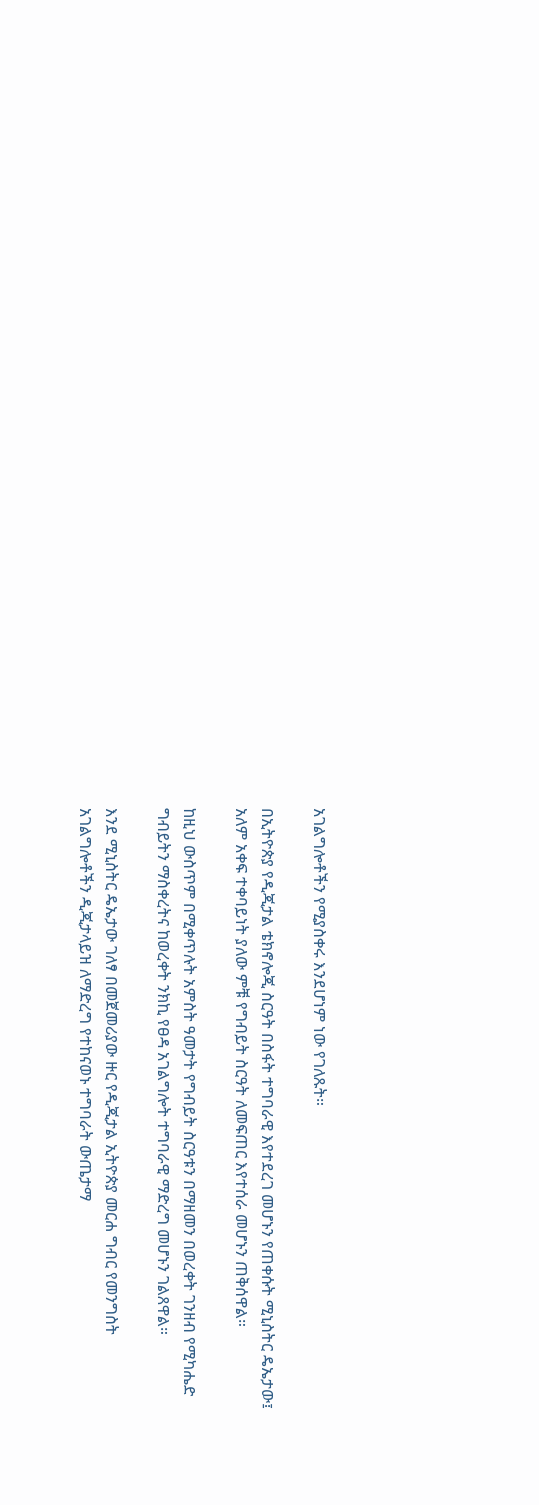አገልግሎቶችን የሚያስቀሩ እንደሆነም ነው የገለጹት።

በኢትዮጵያ የዲጂታል ቴክኖሎጂ ስርዓት በስፋት ተግባራዊ እየተደረገ መሆኑን የጠቀሱት ሚኒስትር ዴኤታው፤ አለም አቀፍ ተቀባይነት ያለው ምቹ የግብይት ስርዓት ለመፍጠር እየተሰራ መሆኑን ጠቅሰዋል።

ከዚህ ውስጥም በሚቀጥሉት አምስት ዓመታት የግብይት ስርዓቱን በማዘመን በወረቀት ገንዘብ የሚካሔድ ግብይትን ማስቀረትና ከወረቀት ንክኪ የፀዳ አገልግሎት ተግባራዊ ማድረግ መሆኑን ገልጸዋል።

እንደ ሚኒስትር ዴኤታው ገለፃ በመጀመሪያው ዙር የዲጂታል ኢትዮጵያ መርሐ ግብር የመንግስት አገልግሎቶችን ዲጂታላይዝ ለማድረግ የተከናወኑ ተግባራት ውጤታማ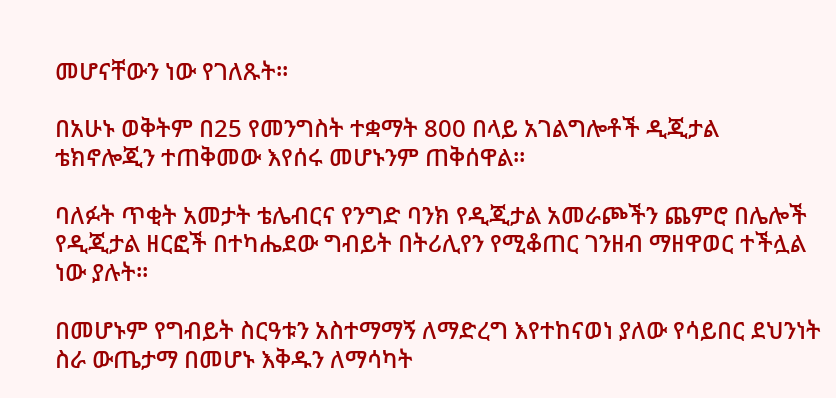መሆናቸውን ነው የገለጹት።

በአሁኑ ወቅትም በ25 የመንግስት ተቋማት 800 በላይ አገልግሎቶች ዲጂታል ቴክኖሎጂን ተጠቅመው እየሰሩ መሆኑንም ጠቅሰዋል።

ባለፉት ጥቂት አመታት ቴሌብርና የንግድ ባንክ የዲጂታል አመራጮችን ጨምሮ በሌሎች የዲጂታል ዘርፎች በተካሔደው ግብይት በትሪሊየን የሚቆጠር ገንዘብ ማዘዋወር ተችሏል ነው ያሉት።

በመሆኑም የግብይት ስርዓቱን አስተማማኝ ለማድረግ እየተከናወነ ያለው የሳይበር ደህንነት ስራ ውጤታማ በመሆኑ እቅዱን ለማሳካት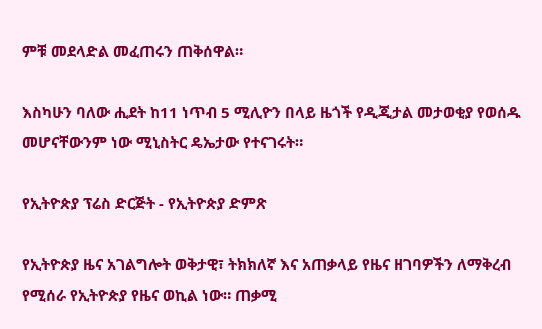ምቹ መደላድል መፈጠሩን ጠቅሰዋል።

እስካሁን ባለው ሒደት ከ11 ነጥብ 5 ሚሊዮን በላይ ዜጎች የዲጂታል መታወቂያ የወሰዱ መሆናቸውንም ነው ሚኒስትር ዴኤታው የተናገሩት።

የኢትዮጵያ ፕሬስ ድርጅት - የኢትዮጵያ ድምጽ

የኢትዮጵያ ዜና አገልግሎት ወቅታዊ፣ ትክክለኛ እና አጠቃላይ የዜና ዘገባዎችን ለማቅረብ የሚሰራ የኢትዮጵያ የዜና ወኪል ነው። ጠቃሚ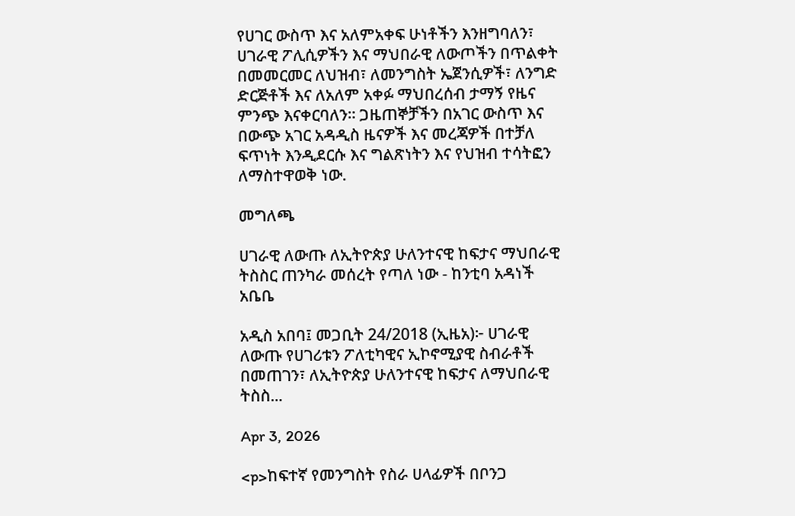የሀገር ውስጥ እና አለምአቀፍ ሁነቶችን እንዘግባለን፣ ሀገራዊ ፖሊሲዎችን እና ማህበራዊ ለውጦችን በጥልቀት በመመርመር ለህዝብ፣ ለመንግስት ኤጀንሲዎች፣ ለንግድ ድርጅቶች እና ለአለም አቀፉ ማህበረሰብ ታማኝ የዜና ምንጭ እናቀርባለን። ጋዜጠኞቻችን በአገር ውስጥ እና በውጭ አገር አዳዲስ ዜናዎች እና መረጃዎች በተቻለ ፍጥነት እንዲደርሱ እና ግልጽነትን እና የህዝብ ተሳትፎን ለማስተዋወቅ ነው.

መግለጫ

ሀገራዊ ለውጡ ለኢትዮጵያ ሁለንተናዊ ከፍታና ማህበራዊ ትስስር ጠንካራ መሰረት የጣለ ነው - ከንቲባ አዳነች አቤቤ

አዲስ አበባ፤ መጋቢት 24/2018 (ኢዜአ)፦ ሀገራዊ ለውጡ የሀገሪቱን ፖለቲካዊና ኢኮኖሚያዊ ስብራቶች በመጠገን፣ ለኢትዮጵያ ሁለንተናዊ ከፍታና ለማህበራዊ ትስስ...

Apr 3, 2026

<p>ከፍተኛ የመንግስት የስራ ሀላፊዎች በቦንጋ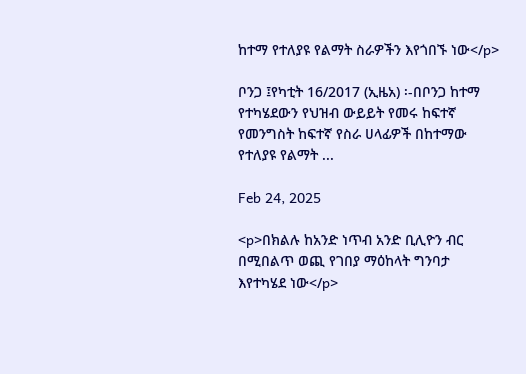ከተማ የተለያዩ የልማት ስራዎችን እየጎበኙ ነው</p>

ቦንጋ ፤የካቲት 16/2017 (ኢዜአ) ፡-በቦንጋ ከተማ የተካሄደውን የህዝብ ውይይት የመሩ ከፍተኛ የመንግስት ከፍተኛ የስራ ሀላፊዎች በከተማው የተለያዩ የልማት ...

Feb 24, 2025

<p>በክልሉ ከአንድ ነጥብ አንድ ቢሊዮን ብር በሚበልጥ ወጪ የገበያ ማዕከላት ግንባታ እየተካሄደ ነው</p>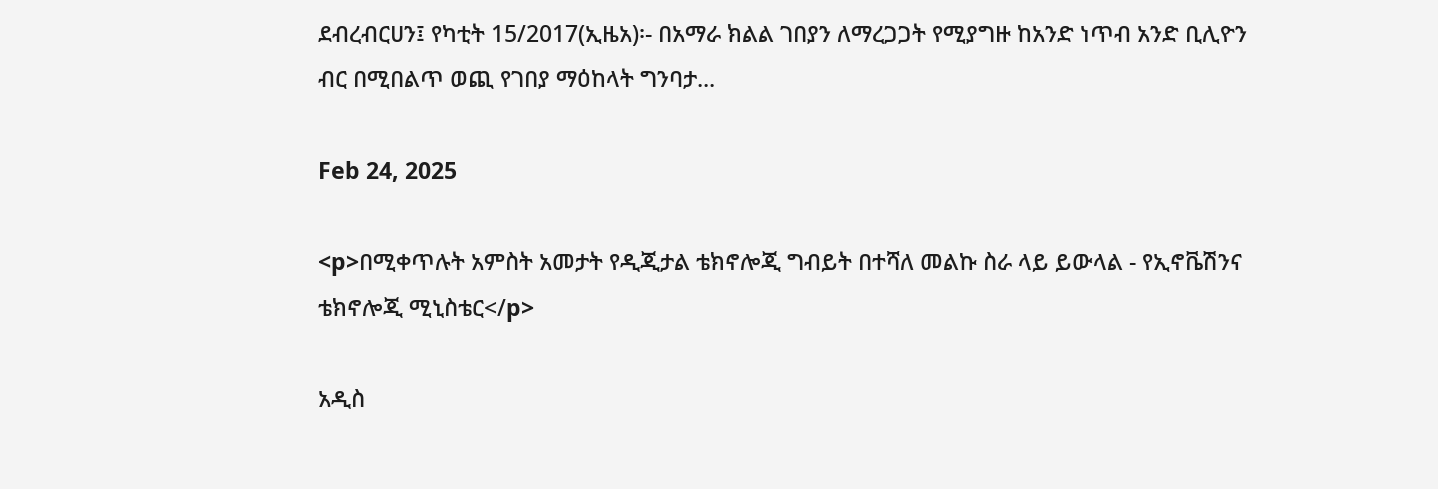ደብረብርሀን፤ የካቲት 15/2017(ኢዜአ)፡- በአማራ ክልል ገበያን ለማረጋጋት የሚያግዙ ከአንድ ነጥብ አንድ ቢሊዮን ብር በሚበልጥ ወጪ የገበያ ማዕከላት ግንባታ...

Feb 24, 2025

<p>በሚቀጥሉት አምስት አመታት የዲጂታል ቴክኖሎጂ ግብይት በተሻለ መልኩ ስራ ላይ ይውላል - የኢኖቬሽንና ቴክኖሎጂ ሚኒስቴር</p>

አዲስ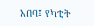አበባ፤ የካቲት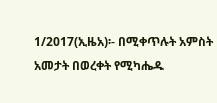1/2017(ኢዜአ)፡- በሚቀጥሉት አምስት አመታት በወረቀት የሚካሔዱ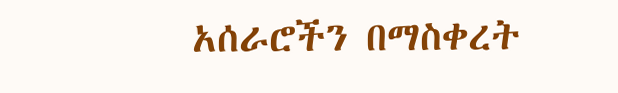አሰራሮችን በማስቀረት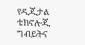የዲጂታል ቴክኖሎጂ ግብይትና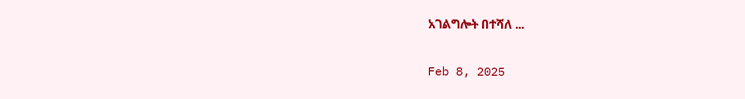አገልግሎት በተሻለ ...

Feb 8, 2025